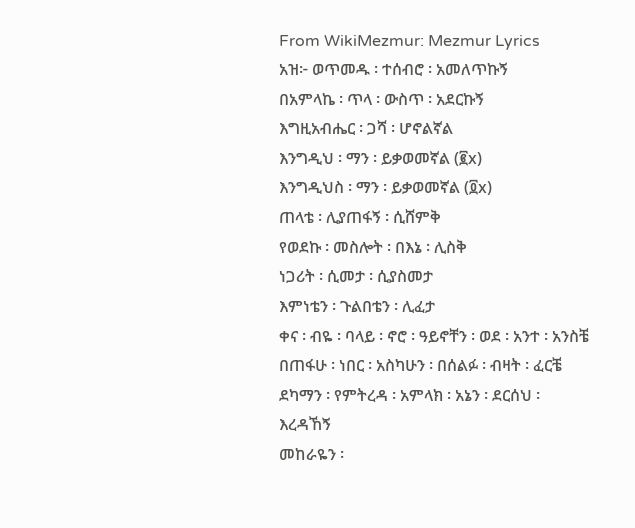From WikiMezmur: Mezmur Lyrics
አዝ፦ ወጥመዱ ፡ ተሰብሮ ፡ አመለጥኩኝ
በአምላኬ ፡ ጥላ ፡ ውስጥ ፡ አደርኩኝ
እግዚአብሔር ፡ ጋሻ ፡ ሆኖልኛል
እንግዲህ ፡ ማን ፡ ይቃወመኛል (፪x)
እንግዲህስ ፡ ማን ፡ ይቃወመኛል (፬x)
ጠላቴ ፡ ሊያጠፋኝ ፡ ሲሸምቅ
የወደኩ ፡ መስሎት ፡ በእኔ ፡ ሊስቅ
ነጋሪት ፡ ሲመታ ፡ ሲያስመታ
እምነቴን ፡ ጉልበቴን ፡ ሊፈታ
ቀና ፡ ብዬ ፡ ባላይ ፡ ኖሮ ፡ ዓይኖቸን ፡ ወደ ፡ አንተ ፡ አንስቼ
በጠፋሁ ፡ ነበር ፡ አስካሁን ፡ በሰልፉ ፡ ብዛት ፡ ፈርቼ
ደካማን ፡ የምትረዳ ፡ አምላክ ፡ አኔን ፡ ደርሰህ ፡ እረዳኸኝ
መከራዬን ፡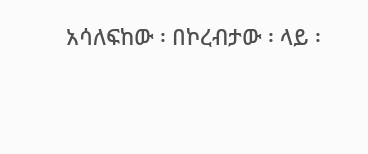አሳለፍከው ፡ በኮረብታው ፡ ላይ ፡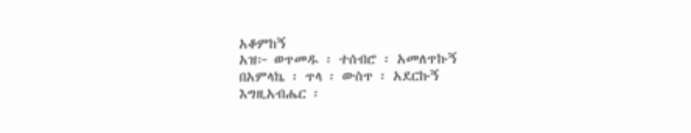አቆምከኝ
አዝ፦ ወጥመዱ ፡ ተሰብሮ ፡ አመለጥኩኝ
በአምላኬ ፡ ጥላ ፡ ውስጥ ፡ አደርኩኝ
እግዚአብሔር ፡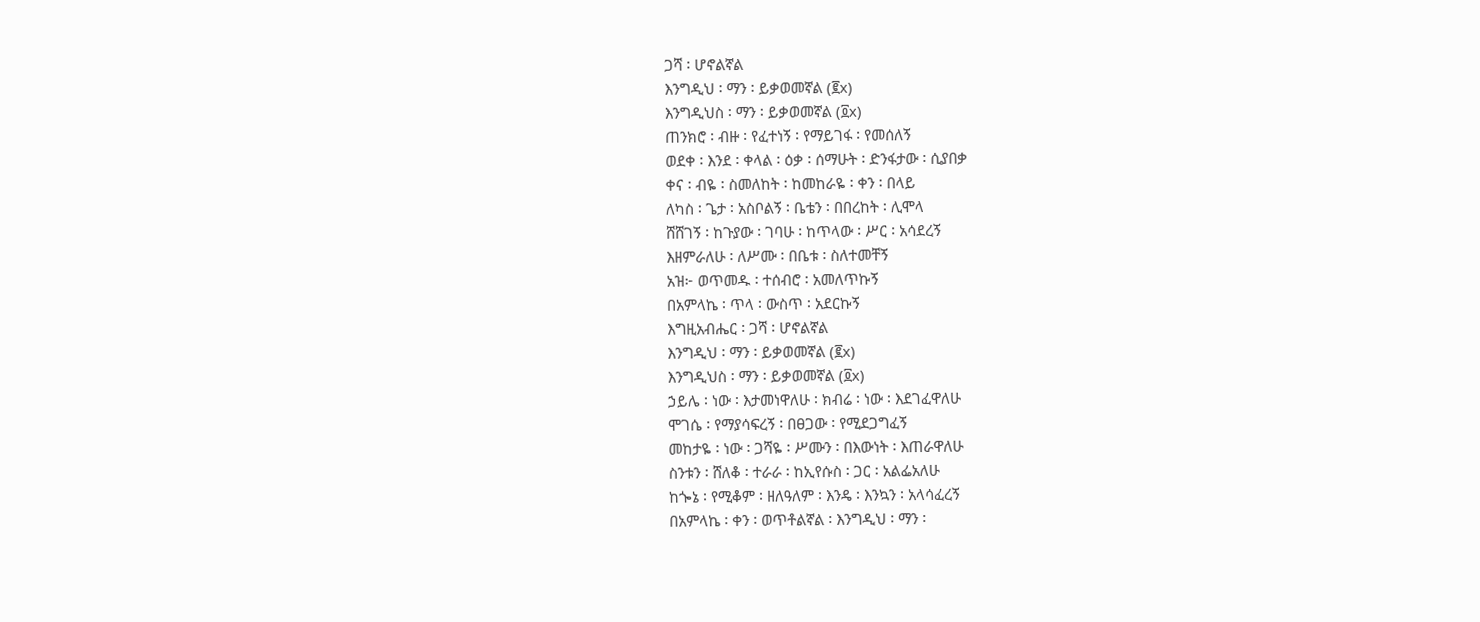ጋሻ ፡ ሆኖልኛል
እንግዲህ ፡ ማን ፡ ይቃወመኛል (፪x)
እንግዲህስ ፡ ማን ፡ ይቃወመኛል (፬x)
ጠንክሮ ፡ ብዙ ፡ የፈተነኝ ፡ የማይገፋ ፡ የመሰለኝ
ወደቀ ፡ እንደ ፡ ቀላል ፡ ዕቃ ፡ ሰማሁት ፡ ድንፋታው ፡ ሲያበቃ
ቀና ፡ ብዬ ፡ ስመለከት ፡ ከመከራዬ ፡ ቀን ፡ በላይ
ለካስ ፡ ጌታ ፡ አስቦልኝ ፡ ቤቴን ፡ በበረከት ፡ ሊሞላ
ሸሸገኝ ፡ ከጉያው ፡ ገባሁ ፡ ከጥላው ፡ ሥር ፡ አሳደረኝ
እዘምራለሁ ፡ ለሥሙ ፡ በቤቱ ፡ ስለተመቸኝ
አዝ፦ ወጥመዱ ፡ ተሰብሮ ፡ አመለጥኩኝ
በአምላኬ ፡ ጥላ ፡ ውስጥ ፡ አደርኩኝ
እግዚአብሔር ፡ ጋሻ ፡ ሆኖልኛል
እንግዲህ ፡ ማን ፡ ይቃወመኛል (፪x)
እንግዲህስ ፡ ማን ፡ ይቃወመኛል (፬x)
ኃይሌ ፡ ነው ፡ እታመነዋለሁ ፡ ክብሬ ፡ ነው ፡ እደገፈዋለሁ
ሞገሴ ፡ የማያሳፍረኝ ፡ በፀጋው ፡ የሚደጋግፈኝ
መከታዬ ፡ ነው ፡ ጋሻዬ ፡ ሥሙን ፡ በእውነት ፡ እጠራዋለሁ
ስንቱን ፡ ሸለቆ ፡ ተራራ ፡ ከኢየሱስ ፡ ጋር ፡ አልፌአለሁ
ከጐኔ ፡ የሚቆም ፡ ዘለዓለም ፡ እንዴ ፡ እንኳን ፡ አላሳፈረኝ
በአምላኬ ፡ ቀን ፡ ወጥቶልኛል ፡ እንግዲህ ፡ ማን ፡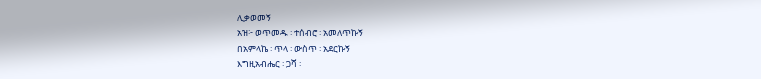ሊቃወመኝ
አዝ፦ ወጥመዱ ፡ ተሰብሮ ፡ አመለጥኩኝ
በአምላኬ ፡ ጥላ ፡ ውስጥ ፡ አደርኩኝ
እግዚአብሔር ፡ ጋሻ ፡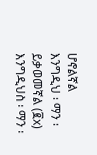ሆኖልኛል
እንግዲህ ፡ ማን ፡ ይቃወመኛል (፪x)
እንግዲህስ ፡ ማን ፡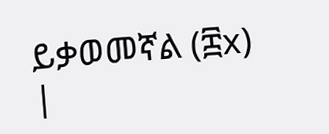ይቃወመኛል (፰x)
|